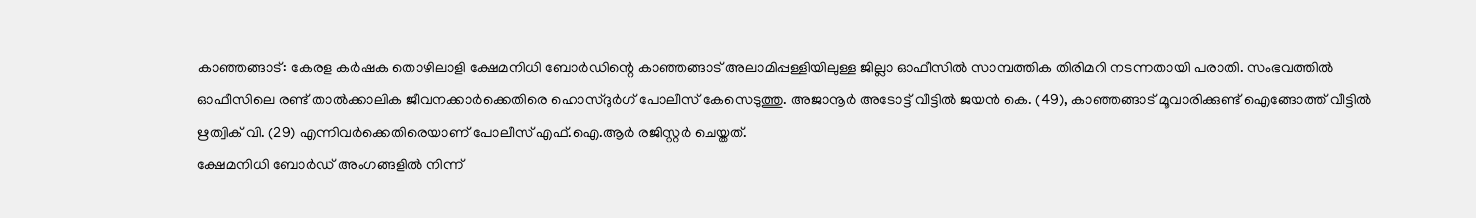കാഞ്ഞങ്ങാട്: കേരള കർഷക തൊഴിലാളി ക്ഷേമനിധി ബോർഡിന്റെ കാഞ്ഞങ്ങാട് അലാമിപ്പള്ളിയിലുള്ള ജില്ലാ ഓഫീസിൽ സാമ്പത്തിക തിരിമറി നടന്നതായി പരാതി. സംഭവത്തിൽ ഓഫീസിലെ രണ്ട് താൽക്കാലിക ജീവനക്കാർക്കെതിരെ ഹൊസ്ദുർഗ് പോലീസ് കേസെടുത്തു. അജാനൂർ അടോട്ട് വീട്ടിൽ ജയൻ കെ. (49), കാഞ്ഞങ്ങാട് മൂവാരിക്കുണ്ട് ഐങ്ങോത്ത് വീട്ടിൽ ഋത്വിക് വി. (29) എന്നിവർക്കെതിരെയാണ് പോലീസ് എഫ്.ഐ.ആർ രജിസ്റ്റർ ചെയ്തത്.
ക്ഷേമനിധി ബോർഡ് അംഗങ്ങളിൽ നിന്ന്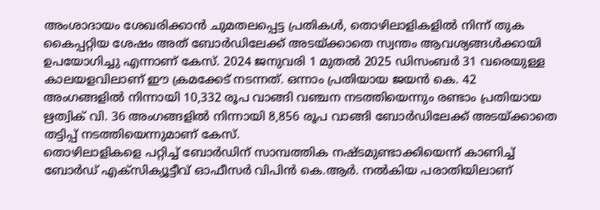അംശാദായം ശേഖരിക്കാൻ ചുമതലപ്പെട്ട പ്രതികൾ, തൊഴിലാളികളിൽ നിന്ന് തുക കൈപ്പറ്റിയ ശേഷം അത് ബോർഡിലേക്ക് അടയ്ക്കാതെ സ്വന്തം ആവശ്യങ്ങൾക്കായി ഉപയോഗിച്ചു എന്നാണ് കേസ്. 2024 ജനുവരി 1 മുതൽ 2025 ഡിസംബർ 31 വരെയുള്ള കാലയളവിലാണ് ഈ ക്രമക്കേട് നടന്നത്. ഒന്നാം പ്രതിയായ ജയൻ കെ. 42 അംഗങ്ങളിൽ നിന്നായി 10,332 രൂപ വാങ്ങി വഞ്ചന നടത്തിയെന്നും രണ്ടാം പ്രതിയായ ഋത്വിക് വി. 36 അംഗങ്ങളിൽ നിന്നായി 8,856 രൂപ വാങ്ങി ബോർഡിലേക്ക് അടയ്ക്കാതെ തട്ടിപ്പ് നടത്തിയെന്നുമാണ് കേസ്.
തൊഴിലാളികളെ പറ്റിച്ച് ബോർഡിന് സാമ്പത്തിക നഷ്ടമുണ്ടാക്കിയെന്ന് കാണിച്ച് ബോർഡ് എക്സിക്യൂട്ടീവ് ഓഫീസർ വിപിൻ കെ.ആർ. നൽകിയ പരാതിയിലാണ്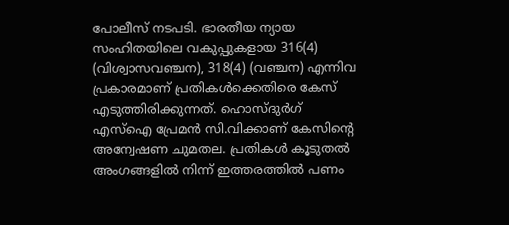പോലീസ് നടപടി. ഭാരതീയ ന്യായ സംഹിതയിലെ വകുപ്പുകളായ 316(4) (വിശ്വാസവഞ്ചന), 318(4) (വഞ്ചന) എന്നിവ പ്രകാരമാണ് പ്രതികൾക്കെതിരെ കേസ് എടുത്തിരിക്കുന്നത്. ഹൊസ്ദുർഗ് എസ്ഐ പ്രേമൻ സി.വിക്കാണ് കേസിൻ്റെ അന്വേഷണ ചുമതല. പ്രതികൾ കൂടുതൽ അംഗങ്ങളിൽ നിന്ന് ഇത്തരത്തിൽ പണം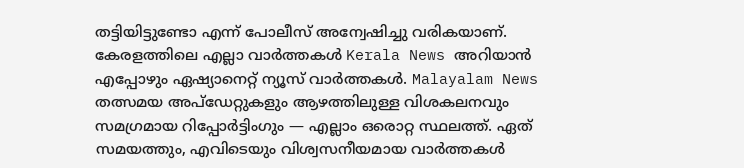തട്ടിയിട്ടുണ്ടോ എന്ന് പോലീസ് അന്വേഷിച്ചു വരികയാണ്.
കേരളത്തിലെ എല്ലാ വാർത്തകൾ Kerala News അറിയാൻ എപ്പോഴും ഏഷ്യാനെറ്റ് ന്യൂസ് വാർത്തകൾ. Malayalam News തത്സമയ അപ്ഡേറ്റുകളും ആഴത്തിലുള്ള വിശകലനവും സമഗ്രമായ റിപ്പോർട്ടിംഗും — എല്ലാം ഒരൊറ്റ സ്ഥലത്ത്. ഏത് സമയത്തും, എവിടെയും വിശ്വസനീയമായ വാർത്തകൾ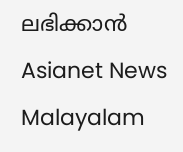ലഭിക്കാൻ Asianet News Malayalam